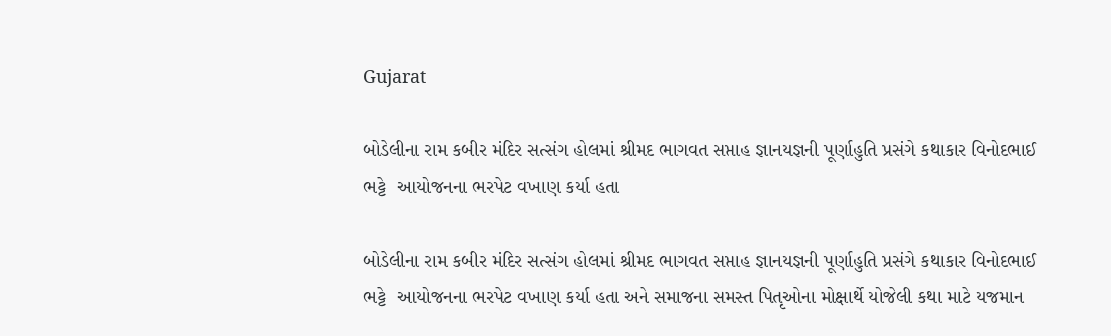Gujarat

બોડેલીના રામ કબીર મંદિર સત્સંગ હોલમાં શ્રીમદ ભાગવત સપ્તાહ જ્ઞાનયજ્ઞની પૂર્ણાહુતિ પ્રસંગે કથાકાર વિનોદભાઈ ભટ્ટે  આયોજનના ભરપેટ વખાણ કર્યા હતા

બોડેલીના રામ કબીર મંદિર સત્સંગ હોલમાં શ્રીમદ ભાગવત સપ્તાહ જ્ઞાનયજ્ઞની પૂર્ણાહુતિ પ્રસંગે કથાકાર વિનોદભાઈ ભટ્ટે  આયોજનના ભરપેટ વખાણ કર્યા હતા અને સમાજના સમસ્ત પિતૃઓના મોક્ષાર્થે યોજેલી કથા માટે યજમાન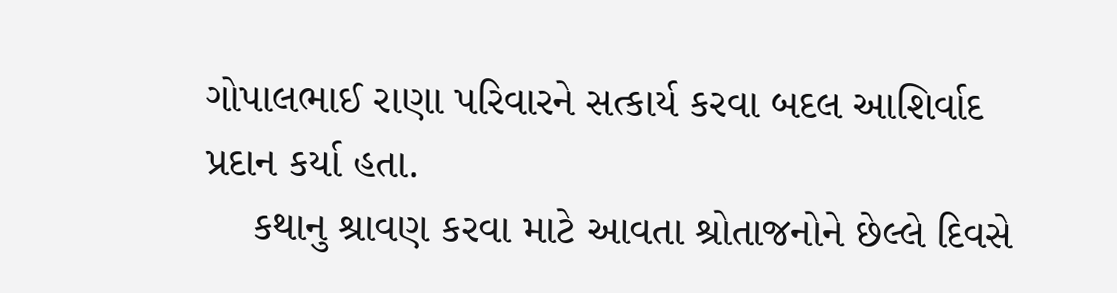ગોપાલભાઈ રાણા પરિવારને સત્કાર્ય કરવા બદલ આશિર્વાદ પ્રદાન કર્યા હતા.
    કથાનુ શ્રાવણ કરવા માટે આવતા શ્રોતાજનોને છેલ્લે દિવસે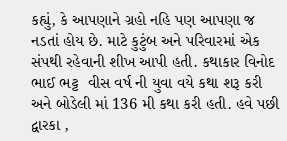કહ્યું, કે આપણાને ગ્રહો નહિ પણ આપણા જ નડતાં હોય છે. માટે કુટુંબ અને પરિવારમાં એક સંપથી રહેવાની શીખ આપી હતી. કથાકાર વિનોદ ભાઈ ભટ્ટ  વીસ વર્ષ ની યુવા વયે કથા શરૂ કરી અને બોડેલી માં 136 મી કથા કરી હતી. હવે પછી દ્વારકા ,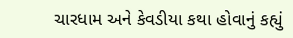ચારધામ અને કેવડીયા કથા હોવાનું કહ્યું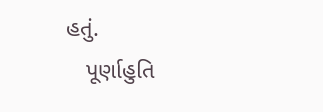હતું.
   પૂર્ણાહુતિ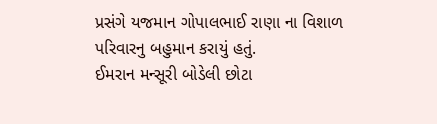પ્રસંગે યજમાન ગોપાલભાઈ રાણા ના વિશાળ પરિવારનુ બહુમાન કરાયું હતું.
ઈમરાન મન્સૂરી બોડેલી છોટા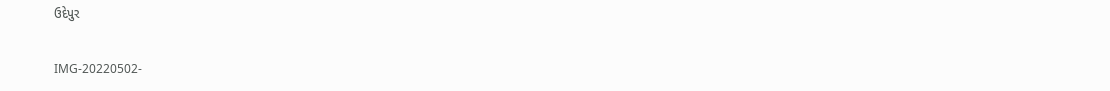ઉદેપુર

IMG-20220502-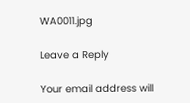WA0011.jpg

Leave a Reply

Your email address will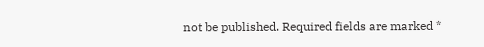not be published. Required fields are marked *